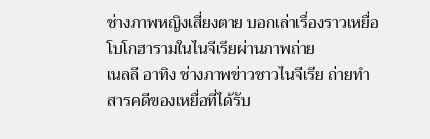ช่างภาพหญิงเสี่ยงตาย บอกเล่าเรื่องราวเหยื่อโบโกฮารามในไนจีเรียผ่านภาพถ่าย
เนลลี อาทิง ช่างภาพข่าวชาวไนจีเรีย ถ่ายทำสารคดีของเหยื่อที่ได้รับ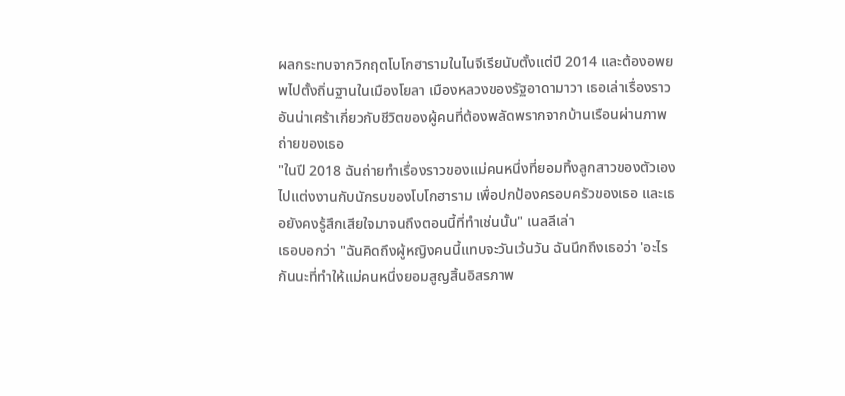ผลกระทบจากวิกฤตโบโกฮารามในไนจีเรียนับตั้งแต่ปี 2014 และต้องอพยพไปตั้งถิ่นฐานในเมืองโยลา เมืองหลวงของรัฐอาดามาวา เธอเล่าเรื่องราวอันน่าเศร้าเกี่ยวกับชีวิตของผู้คนที่ต้องพลัดพรากจากบ้านเรือนผ่านภาพถ่ายของเธอ
"ในปี 2018 ฉันถ่ายทำเรื่องราวของแม่คนหนึ่งที่ยอมทิ้งลูกสาวของตัวเองไปแต่งงานกับนักรบของโบโกฮาราม เพื่อปกป้องครอบครัวของเธอ และเธอยังคงรู้สึกเสียใจมาจนถึงตอนนี้ที่ทำเช่นนั้น" เนลลีเล่า
เธอบอกว่า "ฉันคิดถึงผู้หญิงคนนี้แทบจะวันเว้นวัน ฉันนึกถึงเธอว่า 'อะไรกันนะที่ทำให้แม่คนหนึ่งยอมสูญสิ้นอิสรภาพ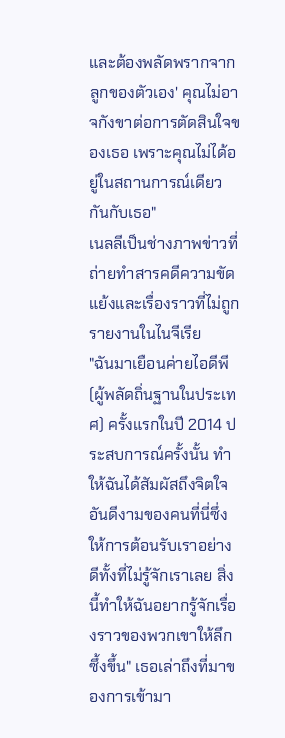และต้องพลัดพรากจากลูกของตัวเอง' คุณไม่อาจกังขาต่อการตัดสินใจของเธอ เพราะคุณไม่ได้อยู่ในสถานการณ์เดียวกันกับเธอ"
เนลลีเป็นช่างภาพข่าวที่ถ่ายทำสารคดีความขัดแย้งและเรื่องราวที่ไม่ถูกรายงานในไนจีเรีย
"ฉันมาเยือนค่ายไอดีพี (ผู้พลัดถิ่นฐานในประเทศ) ครั้งแรกในปี 2014 ประสบการณ์ครั้งนั้น ทำให้ฉันได้สัมผัสถึงจิตใจอันดีงามของคนที่นี่ซึ่งให้การต้อนรับเราอย่างดีทั้งที่ไม่รู้จักเราเลย สิ่งนี้ทำให้ฉันอยากรู้จักเรื่องราวของพวกเขาให้ลึกซึ้งขึ้น" เธอเล่าถึงที่มาของการเข้ามา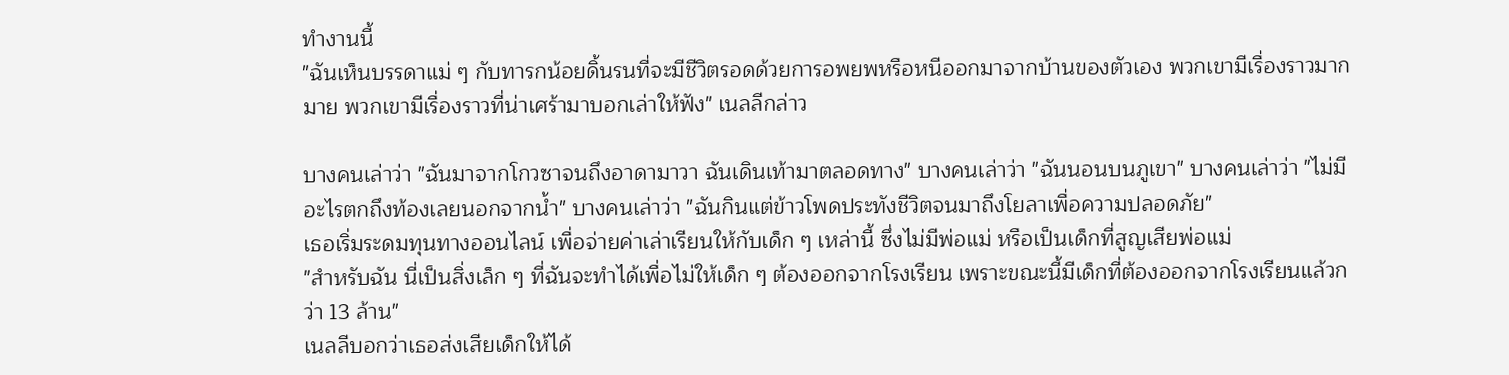ทำงานนี้
"ฉันเห็นบรรดาแม่ ๆ กับทารกน้อยดิ้นรนที่จะมีชีวิตรอดด้วยการอพยพหรือหนีออกมาจากบ้านของตัวเอง พวกเขามีเรื่องราวมากมาย พวกเขามีเรื่องราวที่น่าเศร้ามาบอกเล่าให้ฟัง" เนลลีกล่าว

บางคนเล่าว่า "ฉันมาจากโกวซาจนถึงอาดามาวา ฉันเดินเท้ามาตลอดทาง" บางคนเล่าว่า "ฉันนอนบนภูเขา" บางคนเล่าว่า "ไม่มีอะไรตกถึงท้องเลยนอกจากน้ำ" บางคนเล่าว่า "ฉันกินแต่ข้าวโพดประทังชีวิตจนมาถึงโยลาเพื่อความปลอดภัย"
เธอเริ่มระดมทุนทางออนไลน์ เพื่อจ่ายค่าเล่าเรียนให้กับเด็ก ๆ เหล่านี้ ซึ่งไม่มีพ่อแม่ หรือเป็นเด็กที่สูญเสียพ่อแม่
"สำหรับฉัน นี่เป็นสิ่งเล็ก ๆ ที่ฉันจะทำได้เพื่อไม่ให้เด็ก ๆ ต้องออกจากโรงเรียน เพราะขณะนี้มีเด็กที่ต้องออกจากโรงเรียนแล้วกว่า 13 ล้าน"
เนลลีบอกว่าเธอส่งเสียเด็กให้ได้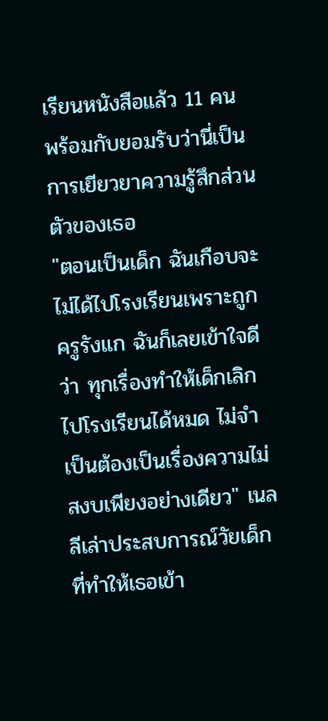เรียนหนังสือแล้ว 11 คน พร้อมกับยอมรับว่านี่เป็นการเยียวยาความรู้สึกส่วนตัวของเธอ
"ตอนเป็นเด็ก ฉันเกือบจะไม่ได้ไปโรงเรียนเพราะถูกครูรังแก ฉันก็เลยเข้าใจดีว่า ทุกเรื่องทำให้เด็กเลิกไปโรงเรียนได้หมด ไม่จำเป็นต้องเป็นเรื่องความไม่สงบเพียงอย่างเดียว" เนลลีเล่าประสบการณ์วัยเด็กที่ทำให้เธอเข้า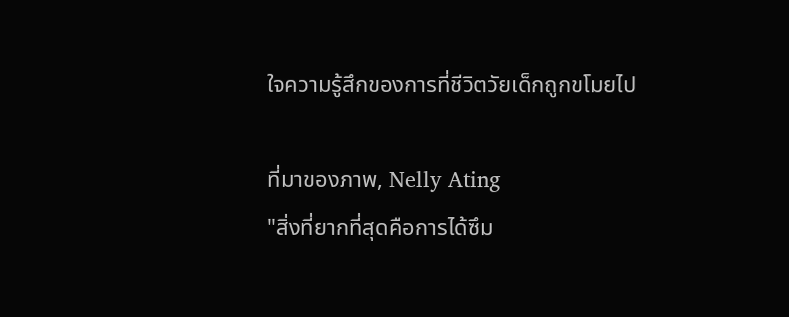ใจความรู้สึกของการที่ชีวิตวัยเด็กถูกขโมยไป

ที่มาของภาพ, Nelly Ating
"สิ่งที่ยากที่สุดคือการได้ซึม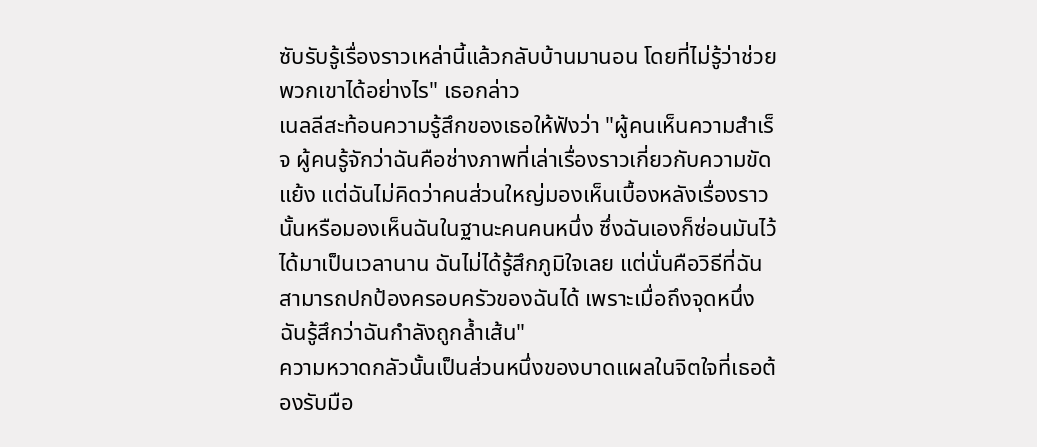ซับรับรู้เรื่องราวเหล่านี้แล้วกลับบ้านมานอน โดยที่ไม่รู้ว่าช่วยพวกเขาได้อย่างไร" เธอกล่าว
เนลลีสะท้อนความรู้สึกของเธอให้ฟังว่า "ผู้คนเห็นความสำเร็จ ผู้คนรู้จักว่าฉันคือช่างภาพที่เล่าเรื่องราวเกี่ยวกับความขัดแย้ง แต่ฉันไม่คิดว่าคนส่วนใหญ่มองเห็นเบื้องหลังเรื่องราวนั้นหรือมองเห็นฉันในฐานะคนคนหนึ่ง ซึ่งฉันเองก็ซ่อนมันไว้ได้มาเป็นเวลานาน ฉันไม่ได้รู้สึกภูมิใจเลย แต่นั่นคือวิธีที่ฉันสามารถปกป้องครอบครัวของฉันได้ เพราะเมื่อถึงจุดหนึ่งฉันรู้สึกว่าฉันกำลังถูกล้ำเส้น"
ความหวาดกลัวนั้นเป็นส่วนหนึ่งของบาดแผลในจิตใจที่เธอต้องรับมือ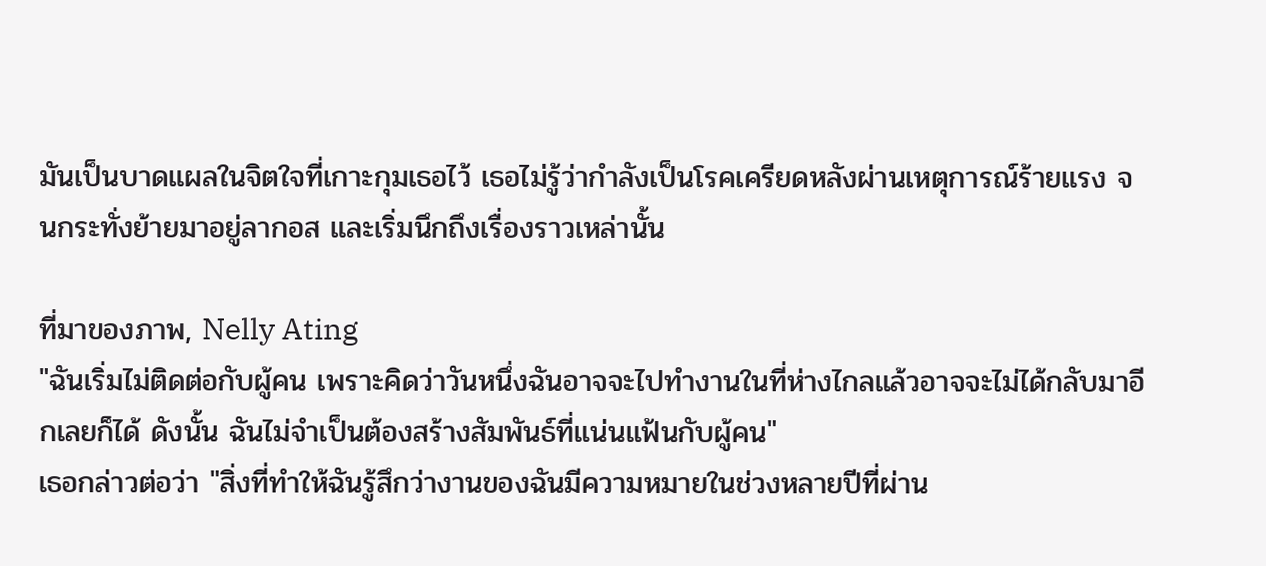มันเป็นบาดแผลในจิตใจที่เกาะกุมเธอไว้ เธอไม่รู้ว่ากำลังเป็นโรคเครียดหลังผ่านเหตุการณ์ร้ายแรง จนกระทั่งย้ายมาอยู่ลากอส และเริ่มนึกถึงเรื่องราวเหล่านั้น

ที่มาของภาพ, Nelly Ating
"ฉันเริ่มไม่ติดต่อกับผู้คน เพราะคิดว่าวันหนึ่งฉันอาจจะไปทำงานในที่ห่างไกลแล้วอาจจะไม่ได้กลับมาอีกเลยก็ได้ ดังนั้น ฉันไม่จำเป็นต้องสร้างสัมพันธ์ที่แน่นแฟ้นกับผู้คน"
เธอกล่าวต่อว่า "สิ่งที่ทำให้ฉันรู้สึกว่างานของฉันมีความหมายในช่วงหลายปีที่ผ่าน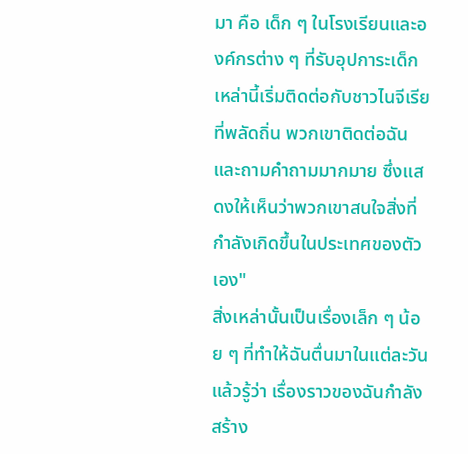มา คือ เด็ก ๆ ในโรงเรียนและองค์กรต่าง ๆ ที่รับอุปการะเด็กเหล่านี้เริ่มติดต่อกับชาวไนจีเรียที่พลัดถิ่น พวกเขาติดต่อฉันและถามคำถามมากมาย ซึ่งแสดงให้เห็นว่าพวกเขาสนใจสิ่งที่กำลังเกิดขึ้นในประเทศของตัวเอง"
สิ่งเหล่านั้นเป็นเรื่องเล็ก ๆ น้อย ๆ ที่ทำให้ฉันตื่นมาในแต่ละวันแล้วรู้ว่า เรื่องราวของฉันกำลังสร้าง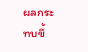ผลกระทบขึ้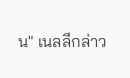น" เนลลีกล่าว